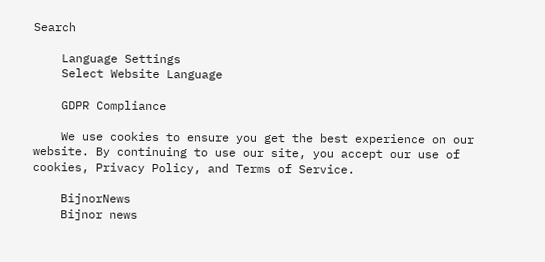Search

    Language Settings
    Select Website Language

    GDPR Compliance

    We use cookies to ensure you get the best experience on our website. By continuing to use our site, you accept our use of cookies, Privacy Policy, and Terms of Service.

    BijnorNews
    Bijnor news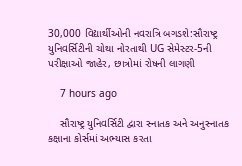30,000 વિદ્યાર્થીઓની નવરાત્રિ બગડશે:સૌરાષ્ટ્ર યુનિવર્સિટીની ચોથા નોરતાથી UG સેમેસ્ટર-5ની પરીક્ષાઓ જાહેર, છાત્રોમાં રોષની લાગણી

    7 hours ago

    સૌરાષ્ટ્ર યુનિવર્સિટી દ્વારા સ્નાતક અને અનુસ્નાતક કક્ષાના કોર્સમાં અભ્યાસ કરતા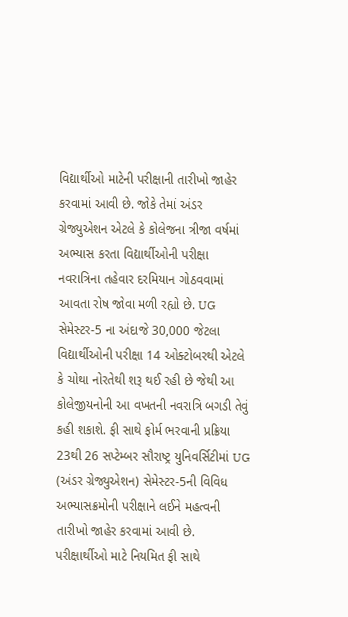વિદ્યાર્થીઓ માટેની પરીક્ષાની તારીખો જાહેર કરવામાં આવી છે. જોકે તેમાં અંડર ગ્રેજ્યુએશન એટલે કે કોલેજના ત્રીજા વર્ષમાં અભ્યાસ કરતા વિદ્યાર્થીઓની પરીક્ષા નવરાત્રિના તહેવાર દરમિયાન ગોઠવવામાં આવતા રોષ જોવા મળી રહ્યો છે. UG સેમેસ્ટર-5 ના અંદાજે 30,000 જેટલા વિદ્યાર્થીઓની પરીક્ષા 14 ઓક્ટોબરથી એટલે કે ચોથા નોરતેથી શરૂ થઈ રહી છે જેથી આ કોલેજીયનોની આ વખતની નવરાત્રિ બગડી તેવું કહી શકાશે. ફી સાથે ફોર્મ ભરવાની પ્રક્રિયા 23થી 26 સપ્ટેમ્બર સૌરાષ્ટ્ર યુનિવર્સિટીમાં UG (અંડર ગ્રેજ્યુએશન) સેમેસ્ટર-5ની વિવિધ અભ્યાસક્રમોની પરીક્ષાને લઈને મહત્વની તારીખો જાહેર કરવામાં આવી છે. પરીક્ષાર્થીઓ માટે નિયમિત ફી સાથે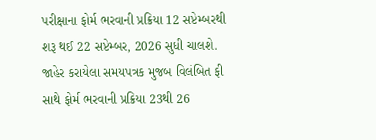પરીક્ષાના ફોર્મ ભરવાની પ્રક્રિયા 12 સપ્ટેમ્બરથી શરૂ થઈ 22 સપ્ટેમ્બર, 2026 સુધી ચાલશે. જાહેર કરાયેલા સમયપત્રક મુજબ વિલંબિત ફી સાથે ફોર્મ ભરવાની પ્રક્રિયા 23થી 26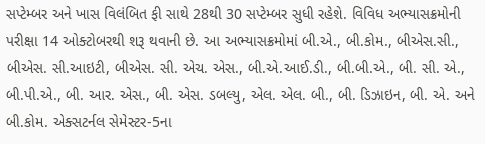સપ્ટેમ્બર અને ખાસ વિલંબિત ફી સાથે 28થી 30 સપ્ટેમ્બર સુધી રહેશે. વિવિધ અભ્યાસક્રમોની પરીક્ષા 14 ઓક્ટોબરથી શરૂ થવાની છે. આ અભ્યાસક્રમોમાં બી.એ., બી.કોમ., બીએસ.સી., બીએસ. સી.આઇટી, બીએસ. સી. એચ. એસ., બી.એ.આઈ.ડી., બી.બી.એ., બી. સી. એ., બી.પી.એ., બી. આર. એસ., બી. એસ. ડબલ્યુ, એલ. એલ. બી., બી. ડિઝાઇન, બી. એ. અને બી.કોમ. એક્સટર્નલ સેમેસ્ટર-5ના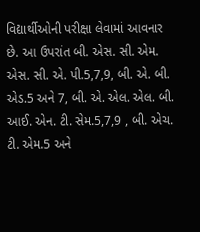વિદ્યાર્થીઓની પરીક્ષા લેવામાં આવનાર છે. આ ઉપરાંત બી. એસ. સી. એમ. એસ. સી. એ. પી.5,7,9, બી. એ. બી. એડ.5 અને 7, બી. એ. એલ. એલ. બી. આઈ. એન. ટી. સેમ.5,7,9 , બી. એચ. ટી. એમ.5 અને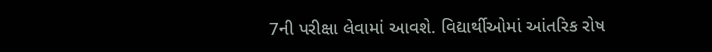7ની પરીક્ષા લેવામાં આવશે. વિદ્યાર્થીઓમાં આંતરિક રોષ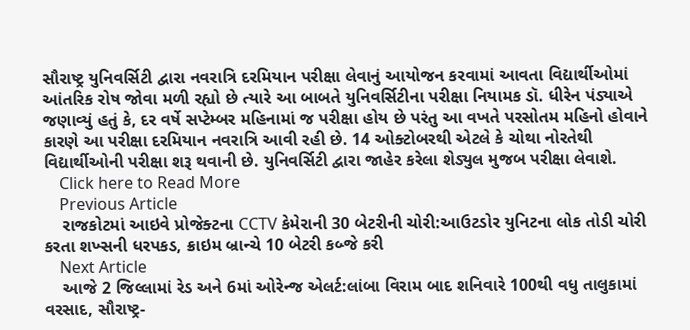સૌરાષ્ટ્ર યુનિવર્સિટી દ્વારા નવરાત્રિ દરમિયાન પરીક્ષા લેવાનું આયોજન કરવામાં આવતા વિદ્યાર્થીઓમાં આંતરિક રોષ જોવા મળી રહ્યો છે ત્યારે આ બાબતે યુનિવર્સિટીના પરીક્ષા નિયામક ડૉ. ધીરેન પંડ્યાએ જણાવ્યું હતું કે, દર વર્ષે સપ્ટેમ્બર મહિનામાં જ પરીક્ષા હોય છે પરંતુ આ વખતે પરસોતમ મહિનો હોવાને કારણે આ પરીક્ષા દરમિયાન નવરાત્રિ આવી રહી છે. 14 ઓક્ટોબરથી એટલે કે ચોથા નોરતેથી વિદ્યાર્થીઓની પરીક્ષા શરૂ થવાની છે. યુનિવર્સિટી દ્વારા જાહેર કરેલા શેડ્યુલ મુજબ પરીક્ષા લેવાશે.
    Click here to Read More
    Previous Article
    રાજકોટમાં આઇવે પ્રોજેક્ટના CCTV કેમેરાની 30 બેટરીની ચોરી:આઉટડોર યુનિટના લોક તોડી ચોરી કરતા શખ્સની ધરપકડ, ક્રાઇમ બ્રાન્ચે 10 બેટરી કબ્જે કરી
    Next Article
    આજે 2 જિલ્લામાં રેડ અને 6માં ઓરેન્જ એલર્ટ:લાંબા વિરામ બાદ શનિવારે 100થી વધુ તાલુકામાં વરસાદ, સૌરાષ્ટ્ર-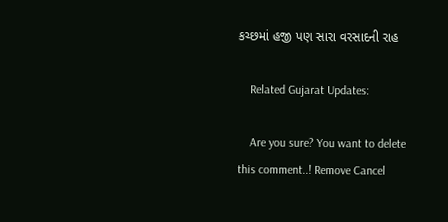કચ્છમાં હજી પણ સારા વરસાદની રાહ

    Related Gujarat Updates:

    Are you sure? You want to delete this comment..! Remove Cancel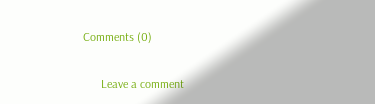Comments (0)

      Leave a comment